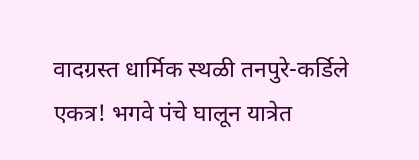वादग्रस्त धार्मिक स्थळी तनपुरे-कर्डिले एकत्र! भगवे पंचे घालून यात्रेत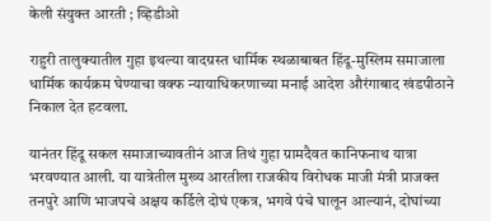केली संयुक्त आरती ; व्हिडीओ

राहुरी तालुक्यातील गुहा इथल्या वादग्रस्त धार्मिक स्थळाबाबत हिंदू-मुस्लिम समाजाला धार्मिक कार्यक्रम घेण्याचा वक्फ न्यायाधिकरणाच्या मनाई आदेश औरंगाबाद खंडपीठाने निकाल देत हटवला.

यानंतर हिंदू सकल समाजाच्यावतीनं आज तिथं गुहा ग्रामदैवत कानिफनाथ यात्रा भरवण्यात आली. या यात्रेतील मुख्य आरतीला राजकीय विरोधक माजी मंत्री प्राजक्त तनपुरे आणि भाजपचे अक्षय कर्डिले दोघं एकत्र, भगवे पंचे घालून आल्यानं, दोघांच्या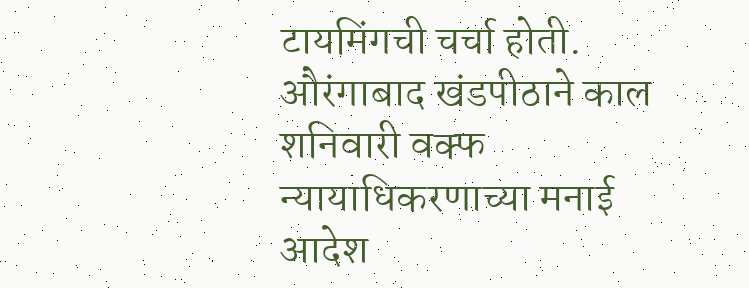टायमिंगची चर्चा होती. औरंगाबाद खंडपीठाने काल शनिवारी वक्फ न्यायाधिकरणाच्या मनाई आदेश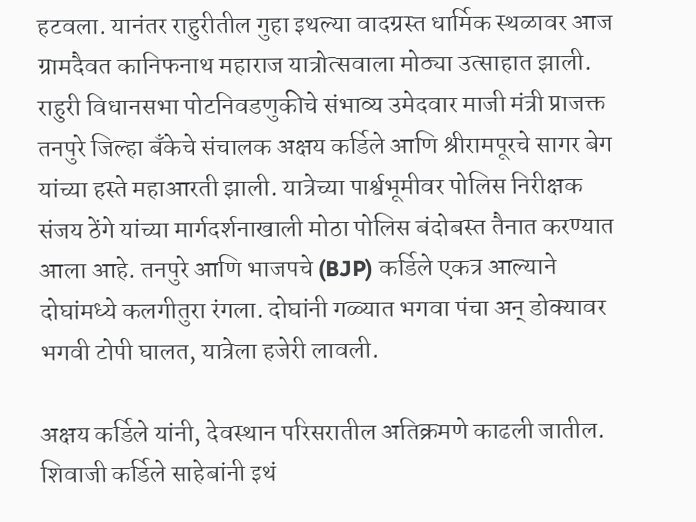हटवला. यानंतर राहुरीतील गुहा इथल्या वादग्रस्त धार्मिक स्थळावर आज ग्रामदैवत कानिफनाथ महाराज यात्रोत्सवाला मोठ्या उत्साहात झाली. राहुरी विधानसभा पोटनिवडणुकीचे संभाव्य उमेदवार माजी मंत्री प्राजक्त तनपुरे जिल्हा बँकेचे संचालक अक्षय कर्डिले आणि श्रीरामपूरचे सागर बेग यांच्या हस्ते महाआरती झाली. यात्रेच्या पार्श्वभूमीवर पोलिस निरीक्षक संजय ठेंगे यांच्या मार्गदर्शनाखाली मोठा पोलिस बंदोबस्त तैनात करण्यात आला आहे. तनपुरे आणि भाजपचे (BJP) कर्डिले एकत्र आल्याने दोघांमध्ये कलगीतुरा रंगला. दोघांनी गळ्यात भगवा पंचा अन् डोक्यावर भगवी टोपी घालत, यात्रेला हजेरी लावली.

अक्षय कर्डिले यांनी, देवस्थान परिसरातील अतिक्रमणे काढली जातील. शिवाजी कर्डिले साहेबांनी इथं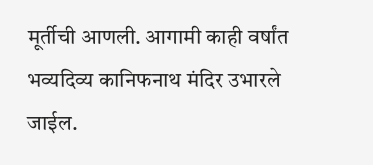मूर्तीची आणली. आगामी काही वर्षांत भव्यदिव्य कानिफनाथ मंदिर उभारले जाईल.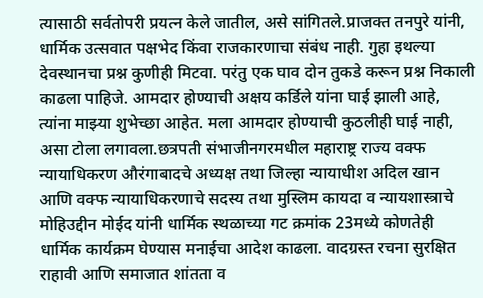त्यासाठी सर्वतोपरी प्रयत्न केले जातील, असे सांगितले.प्राजक्त तनपुरे यांनी, धार्मिक उत्सवात पक्षभेद किंवा राजकारणाचा संबंध नाही. गुहा इथल्या देवस्थानचा प्रश्न कुणीही मिटवा. परंतु एक घाव दोन तुकडे करून प्रश्न निकाली काढला पाहिजे. आमदार होण्याची अक्षय कर्डिले यांना घाई झाली आहे, त्यांना माझ्या शुभेच्छा आहेत. मला आमदार होण्याची कुठलीही घाई नाही, असा टोला लगावला.छत्रपती संभाजीनगरमधील महाराष्ट्र राज्य वक्फ न्यायाधिकरण औरंगाबादचे अध्यक्ष तथा जिल्हा न्यायाधीश अदिल खान आणि वक्फ न्यायाधिकरणाचे सदस्य तथा मुस्लिम कायदा व न्यायशास्त्राचे मोहिउद्दीन मोईद यांनी धार्मिक स्थळाच्या गट क्रमांक 23मध्ये कोणतेही धार्मिक कार्यक्रम घेण्यास मनाईचा आदेश काढला. वादग्रस्त रचना सुरक्षित राहावी आणि समाजात शांतता व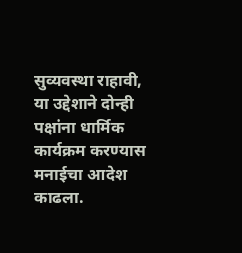सुव्यवस्था राहावी, या उद्देशाने दोन्ही पक्षांना धार्मिक कार्यक्रम करण्यास मनाईचा आदेश काढला.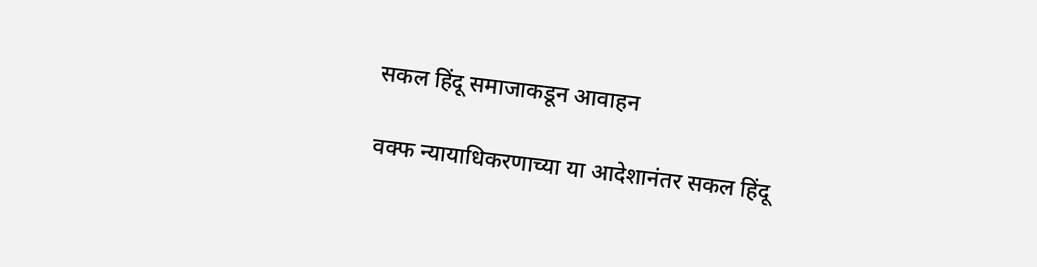सकल हिंदू समाजाकडून आवाहन

वक्फ न्यायाधिकरणाच्या या आदेशानंतर सकल हिंदू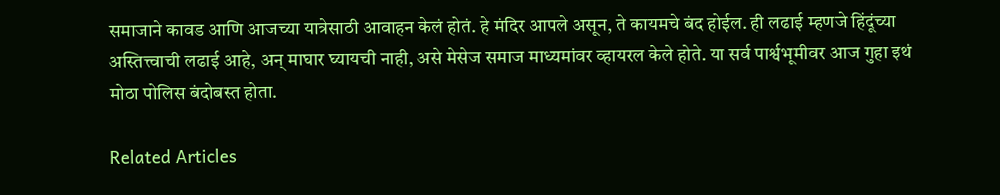समाजाने कावड आणि आजच्या यात्रेसाठी आवाहन केलं होतं. हे मंदिर आपले असून, ते कायमचे बंद होईल. ही लढाई म्हणजे हिंदूंच्या अस्तित्त्वाची लढाई आहे, अन् माघार घ्यायची नाही, असे मेसेज समाज माध्यमांवर व्हायरल केले होते. या सर्व पार्श्वभूमीवर आज गुहा इथं मोठा पोलिस बंदोबस्त होता.

Related Articles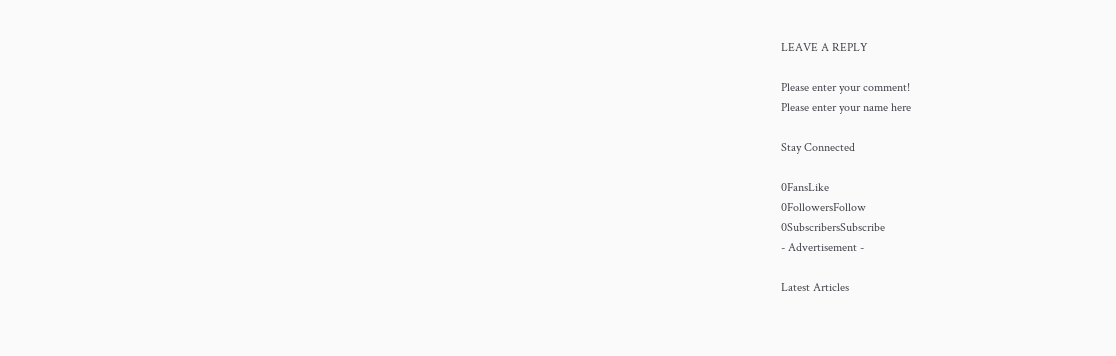LEAVE A REPLY

Please enter your comment!
Please enter your name here

Stay Connected

0FansLike
0FollowersFollow
0SubscribersSubscribe
- Advertisement -

Latest Articles